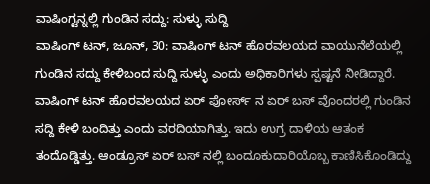ವಾಷಿಂಗ್ಟನ್ನಲ್ಲಿ ಗುಂಡಿನ ಸದ್ದು: ಸುಳ್ಳು ಸುದ್ದಿ
ವಾಷಿಂಗ್ ಟನ್, ಜೂನ್, 30: ವಾಷಿಂಗ್ ಟನ್ ಹೊರವಲಯದ ವಾಯುನೆಲೆಯಲ್ಲಿ ಗುಂಡಿನ ಸದ್ದು ಕೇಳಿಬಂದ ಸುದ್ದಿ ಸುಳ್ಳು ಎಂದು ಅಧಿಕಾರಿಗಳು ಸ್ಪಷ್ಟನೆ ನೀಡಿದ್ದಾರೆ.
ವಾಷಿಂಗ್ ಟನ್ ಹೊರವಲಯದ ಏರ್ ಪೋರ್ಸ್ ನ ಏರ್ ಬಸ್ ವೊಂದರಲ್ಲಿ ಗುಂಡಿನ ಸದ್ದಿ ಕೇಳಿ ಬಂದಿತ್ತು ಎಂದು ವರದಿಯಾಗಿತ್ತು. ಇದು ಉಗ್ರ ದಾಳಿಯ ಆತಂಕ ತಂದೊಡ್ಡಿತ್ತು. ಆಂಡ್ರೂಸ್ ಏರ್ ಬಸ್ ನಲ್ಲಿ ಬಂದೂಕುದಾರಿಯೊಬ್ಬ ಕಾಣಿಸಿಕೊಂಡಿದ್ದು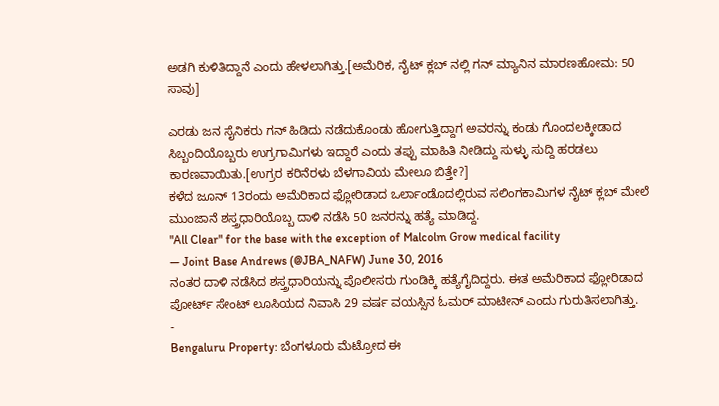ಅಡಗಿ ಕುಳಿತಿದ್ದಾನೆ ಎಂದು ಹೇಳಲಾಗಿತ್ತು.[ಅಮೆರಿಕ, ನೈಟ್ ಕ್ಲಬ್ ನಲ್ಲಿ ಗನ್ ಮ್ಯಾನಿನ ಮಾರಣಹೋಮ: 50 ಸಾವು]

ಎರಡು ಜನ ಸೈನಿಕರು ಗನ್ ಹಿಡಿದು ನಡೆದುಕೊಂಡು ಹೋಗುತ್ತಿದ್ದಾಗ ಅವರನ್ನು ಕಂಡು ಗೊಂದಲಕ್ಕೀಡಾದ ಸಿಬ್ಬಂದಿಯೊಬ್ಬರು ಉಗ್ರಗಾಮಿಗಳು ಇದ್ದಾರೆ ಎಂದು ತಪ್ಪು ಮಾಹಿತಿ ನೀಡಿದ್ದು ಸುಳ್ಳು ಸುದ್ದಿ ಹರಡಲು ಕಾರಣವಾಯಿತು.[ಉಗ್ರರ ಕರಿನೆರಳು ಬೆಳಗಾವಿಯ ಮೇಲೂ ಬಿತ್ತೇ?]
ಕಳೆದ ಜೂನ್ 13ರಂದು ಅಮೆರಿಕಾದ ಫ್ಲೋರಿಡಾದ ಒರ್ಲಾಂಡೊದಲ್ಲಿರುವ ಸಲಿಂಗಕಾಮಿಗಳ ನೈಟ್ ಕ್ಲಬ್ ಮೇಲೆ ಮುಂಜಾನೆ ಶಸ್ತ್ರಧಾರಿಯೊಬ್ಬ ದಾಳಿ ನಡೆಸಿ 50 ಜನರನ್ನು ಹತ್ಯೆ ಮಾಡಿದ್ದ.
"All Clear" for the base with the exception of Malcolm Grow medical facility
— Joint Base Andrews (@JBA_NAFW) June 30, 2016
ನಂತರ ದಾಳಿ ನಡೆಸಿದ ಶಸ್ತ್ರಧಾರಿಯನ್ನು ಪೊಲೀಸರು ಗುಂಡಿಕ್ಕಿ ಹತ್ಯೆಗೈದಿದ್ದರು. ಈತ ಅಮೆರಿಕಾದ ಫ್ಲೋರಿಡಾದ ಪೋರ್ಟ್ ಸೇಂಟ್ ಲೂಸಿಯದ ನಿವಾಸಿ 29 ವರ್ಷ ವಯಸ್ಸಿನ ಓಮರ್ ಮಾಟೀನ್ ಎಂದು ಗುರುತಿಸಲಾಗಿತ್ತು.
-
Bengaluru Property: ಬೆಂಗಳೂರು ಮೆಟ್ರೋದ ಈ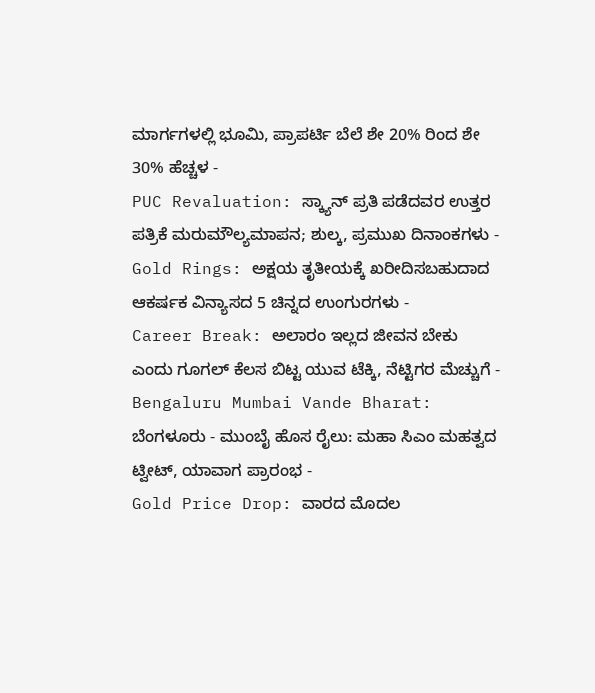ಮಾರ್ಗಗಳಲ್ಲಿ ಭೂಮಿ, ಪ್ರಾಪರ್ಟಿ ಬೆಲೆ ಶೇ 20% ರಿಂದ ಶೇ 30% ಹೆಚ್ಚಳ -
PUC Revaluation: ಸ್ಕ್ಯಾನ್ ಪ್ರತಿ ಪಡೆದವರ ಉತ್ತರ ಪತ್ರಿಕೆ ಮರುಮೌಲ್ಯಮಾಪನ; ಶುಲ್ಕ, ಪ್ರಮುಖ ದಿನಾಂಕಗಳು -
Gold Rings: ಅಕ್ಷಯ ತೃತೀಯಕ್ಕೆ ಖರೀದಿಸಬಹುದಾದ ಆಕರ್ಷಕ ವಿನ್ಯಾಸದ 5 ಚಿನ್ನದ ಉಂಗುರಗಳು -
Career Break: ಅಲಾರಂ ಇಲ್ಲದ ಜೀವನ ಬೇಕು ಎಂದು ಗೂಗಲ್ ಕೆಲಸ ಬಿಟ್ಟ ಯುವ ಟೆಕ್ಕಿ, ನೆಟ್ಟಿಗರ ಮೆಚ್ಚುಗೆ -
Bengaluru Mumbai Vande Bharat: ಬೆಂಗಳೂರು - ಮುಂಬೈ ಹೊಸ ರೈಲು: ಮಹಾ ಸಿಎಂ ಮಹತ್ವದ ಟ್ವೀಟ್, ಯಾವಾಗ ಪ್ರಾರಂಭ -
Gold Price Drop: ವಾರದ ಮೊದಲ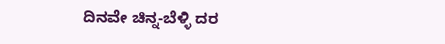ದಿನವೇ ಚಿನ್ನ-ಬೆಳ್ಳಿ ದರ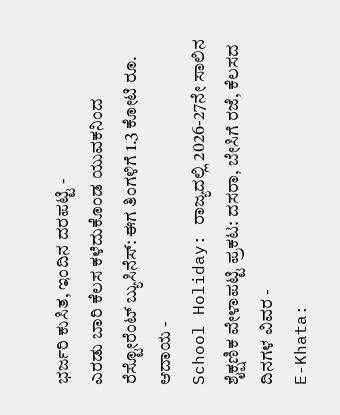ಭರ್ಜರಿ ಕುಸಿತ, ಇಂದಿನ ದರಪಟ್ಟಿ -
ಎರಡು ಬಾರಿ ಕೆಲಸ ಕಳೆದುಕೊಂಡ ಯುವಕನಿಂದ ರೆಸ್ಟೋರೆಂಟ್ ಬ್ಯುಸಿನೆಸ್: ಈಗ ತಿಂಗಳಿಗೆ 1.3 ಕೋಟಿ ರೂ. ಆದಾಯ -
School Holiday: ರಾಜ್ಯದಲ್ಲಿ 2026-27ನೇ ಸಾಲಿನ ಶೈಕ್ಷಣಿಕ ವೇಳಾಪಟ್ಟಿ ಪ್ರಕಟ: ದಸರಾ, ಬೇಸಿಗೆ ರಜೆ, ಕೆಲಸದ ದಿನಗಳ ವಿವರ -
E-Khata: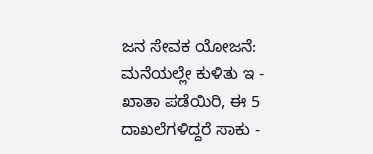ಜನ ಸೇವಕ ಯೋಜನೆ: ಮನೆಯಲ್ಲೇ ಕುಳಿತು ಇ - ಖಾತಾ ಪಡೆಯಿರಿ, ಈ 5 ದಾಖಲೆಗಳಿದ್ದರೆ ಸಾಕು -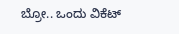ಬ್ರೋ.. ಒಂದು ವಿಕೆಟ್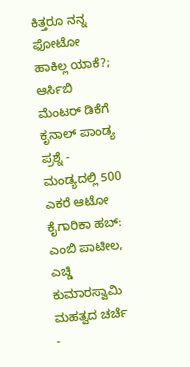ಕಿತ್ತರೂ ನನ್ನ ಫೋಟೋ ಹಾಕಿಲ್ಲ ಯಾಕೆ?; ಆರ್ಸಿಬಿ ಮೆಂಟರ್ ಡಿಕೆಗೆ ಕೃನಾಲ್ ಪಾಂಡ್ಯ ಪ್ರಶ್ನೆ -
ಮಂಡ್ಯದಲ್ಲಿ 500 ಎಕರೆ ಆಟೋ ಕೈಗಾರಿಕಾ ಹಬ್: ಎಂಬಿ ಪಾಟೀಲ, ಎಚ್ಡಿ ಕುಮಾರಸ್ವಾಮಿ ಮಹತ್ವದ ಚರ್ಚೆ -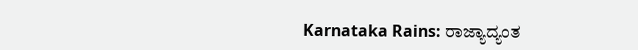Karnataka Rains: ರಾಜ್ಯಾದ್ಯಂತ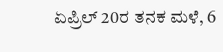ಏಪ್ರಿಲ್ 20ರ ತನಕ ಮಳೆ, 6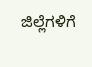ಜಿಲ್ಲೆಗಳಿಗೆ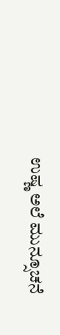ಉಷ್ಣ ಅಲೆ ಮುನ್ಸೂಚನೆ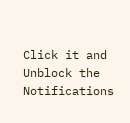Click it and Unblock the Notifications